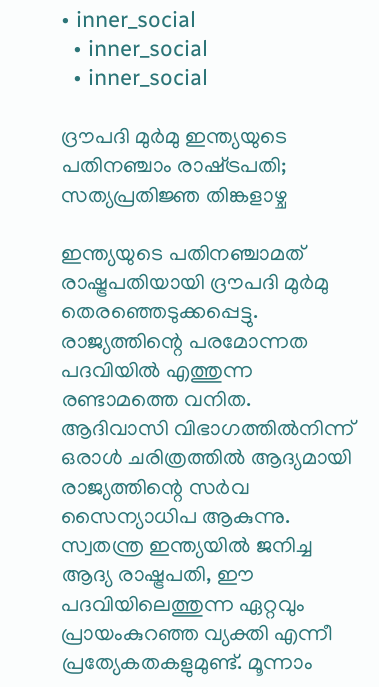• inner_social
  • inner_social
  • inner_social

ദ്രൗപദി മുര്‍മു ഇന്ത്യയുടെ പതിനഞ്ചാം രാഷ്‌ട്ര‌പതി; സത്യപ്രതിജ്ഞ തിങ്കളാഴ്ച

ഇന്ത്യയുടെ പതിനഞ്ചാമത് രാഷ്ട്രപതിയായി ദ്രൗപദി മുർമു തെരഞ്ഞെടുക്കപ്പെട്ടു. രാജ്യത്തിന്റെ പരമോന്നത പദവിയില്‍ എത്തുന്ന രണ്ടാമത്തെ വനിത. ആദിവാസി വിഭാഗത്തിൽനിന്ന് ഒരാൾ ചരിത്രത്തിൽ ആദ്യമായി രാജ്യത്തിന്റെ സർവ സൈന്യാധിപ ആകുന്നു. സ്വതന്ത്ര ഇന്ത്യയിൽ ജനിച്ച ആദ്യ രാഷ്ട്രപതി, ഈ പദവിയിലെത്തുന്ന ഏറ്റവും പ്രായംകുറഞ്ഞ വ്യക്തി എന്നീ പ്രത്യേകതകളുമുണ്ട്‌. മൂന്നാം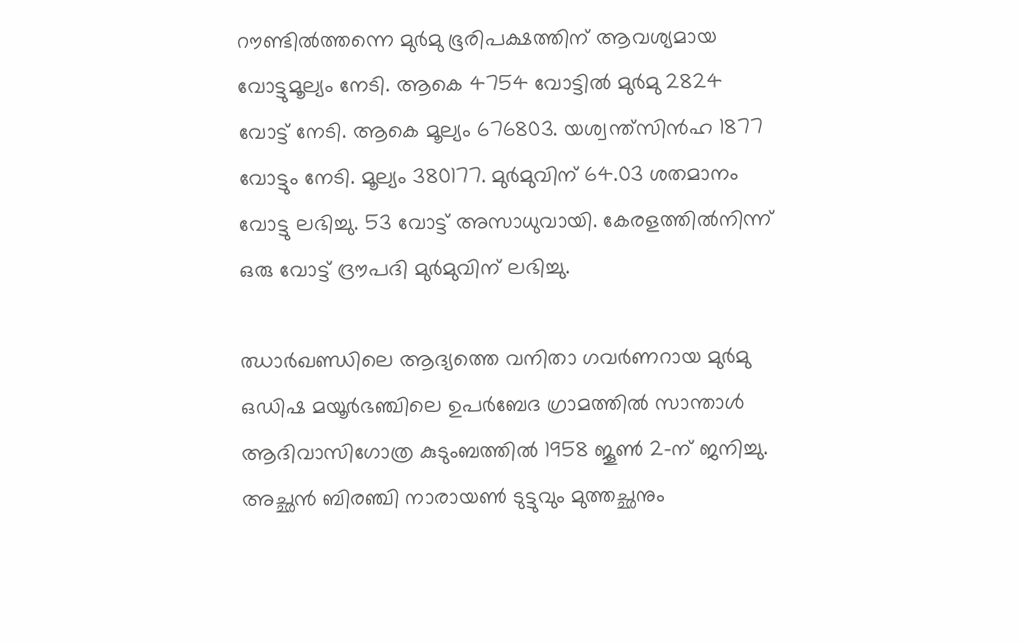റൗണ്ടിൽത്തന്നെ മുർമു ഭൂരിപക്ഷത്തിന് ആവശ്യമായ വോട്ടുമൂല്യം നേടി. ആകെ 4754 വോട്ടിൽ മുർമു 2824 വോട്ട്‌ നേടി. ആകെ മൂല്യം 676803. യശ്വന്ത്‌സിൻഹ 1877 വോട്ടും നേടി. മൂല്യം 380177. മുർമുവിന്‌ 64.03 ശതമാനം വോട്ടു ലഭിച്ചു. 53 വോട്ട് അസാധുവായി. കേരളത്തിൽനിന്ന് ഒരു വോട്ട് ദ്രൗപദി മുർമുവിന് ലഭിച്ചു.

ഝാര്‍ഖണ്ഡിലെ ആദ്യത്തെ വനിതാ ഗവര്‍ണറായ മുർമു ഒഡിഷ മയൂർഭഞ്ചിലെ ഉപർബേദ ഗ്രാമത്തിൽ സാന്താൾ ആദിവാസിഗോത്ര കുടുംബത്തിൽ 1958 ജൂൺ 2-ന് ജനിച്ചു. അച്ഛൻ ബിരഞ്ചി നാരായൺ ടുട്ടുവും മുത്തച്ഛനും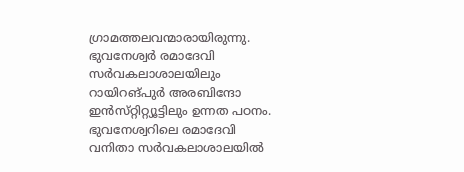ഗ്രാമത്തലവന്മാരായിരുന്നു. ഭുവനേശ്വർ രമാദേവി സർവകലാശാലയിലും റായിറങ്‌പുർ അരബിന്ദോ ഇൻസ്‌റ്റിറ്റ്യൂട്ടിലും ഉന്നത പഠനം. ഭുവനേശ്വറിലെ രമാദേവി വനിതാ സര്‍വകലാശാലയില്‍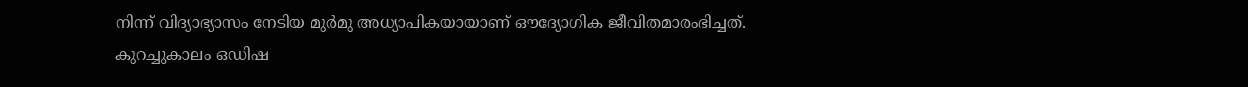നിന്ന് വിദ്യാഭ്യാസം നേടിയ മുര്‍മു അധ്യാപികയായാണ് ഔദ്യോഗിക ജീവിതമാരംഭിച്ചത്. കുറച്ചുകാലം ഒഡിഷ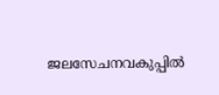ജലസേചനവകുപ്പിൽ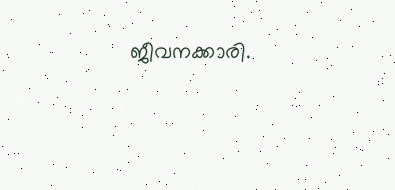ജീവനക്കാരി.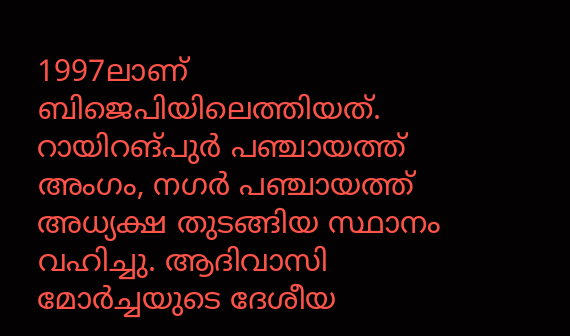1997ലാണ്‌ ബിജെപിയിലെത്തിയത്‌. റായിറങ്‌പുർ പഞ്ചായത്ത്‌ അംഗം, നഗർ പഞ്ചായത്ത്‌ അധ്യക്ഷ തുടങ്ങിയ സ്ഥാനം വഹിച്ചു. ആദിവാസി മോർച്ചയുടെ ദേശീയ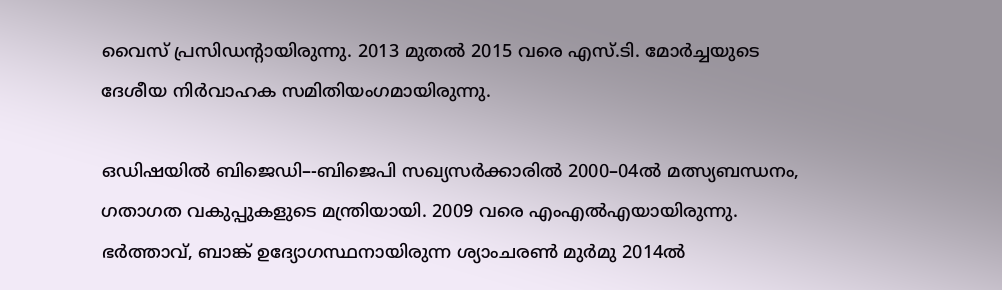വൈസ്‌ പ്രസിഡന്റായിരുന്നു. 2013 മുതല്‍ 2015 വരെ എസ്.ടി. മോര്‍ച്ചയുടെ ദേശീയ നിര്‍വാഹക സമിതിയംഗമായിരുന്നു.

ഒഡിഷയിൽ ബിജെഡി–-ബിജെപി സഖ്യസർക്കാരിൽ 2000–04ൽ മത്സ്യബന്ധനം, ഗതാഗത വകുപ്പുകളുടെ മന്ത്രിയായി. 2009 വരെ എംഎൽഎയായിരുന്നു. ഭർത്താവ്‌, ബാങ്ക്‌ ഉദ്യോഗസ്ഥനായിരുന്ന ശ്യാംചരൺ മുർമു 2014ൽ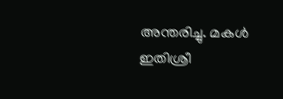അന്തരിച്ചു. മകൾ ഇതിശ്രീ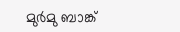മുർമു ബാങ്ക്‌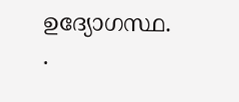ഉദ്യോഗസ്ഥ. .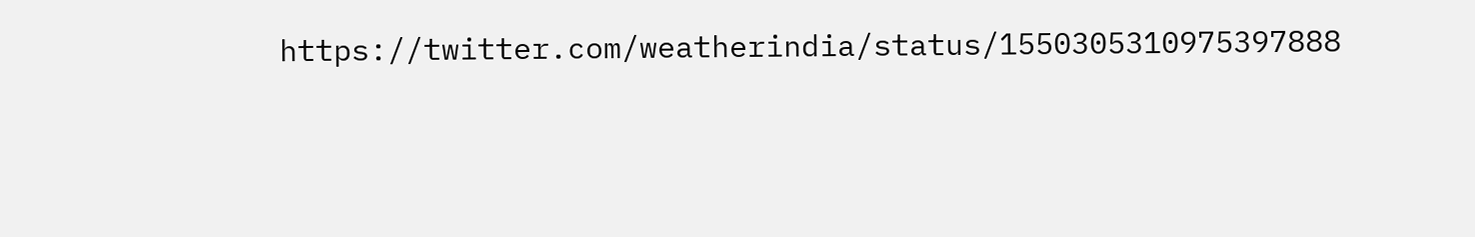https://twitter.com/weatherindia/status/1550305310975397888